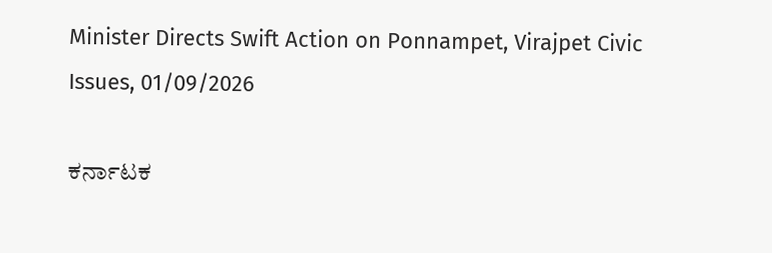Minister Directs Swift Action on Ponnampet, Virajpet Civic Issues, 01/09/2026

ಕರ್ನಾಟಕ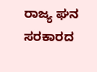ರಾಜ್ಯ ಘನ ಸರಕಾರದ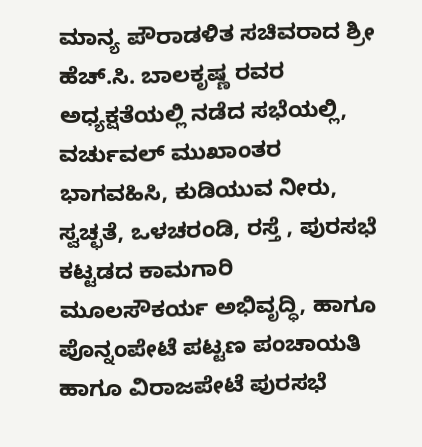ಮಾನ್ಯ ಪೌರಾಡಳಿತ ಸಚಿವರಾದ ಶ್ರೀ ಹೆಚ್.ಸಿ. ಬಾಲಕೃಷ್ಣ ರವರ ಅಧ್ಯಕ್ಷತೆಯಲ್ಲಿ ನಡೆದ ಸಭೆಯಲ್ಲಿ, ವರ್ಚುವಲ್ ಮುಖಾಂತರ ಭಾಗವಹಿಸಿ, ಕುಡಿಯುವ ನೀರು, ಸ್ವಚ್ಛತೆ, ಒಳಚರಂಡಿ, ರಸ್ತೆ , ಪುರಸಭೆ ಕಟ್ಟಡದ ಕಾಮಗಾರಿ ಮೂಲಸೌಕರ್ಯ ಅಭಿವೃದ್ಧಿ, ಹಾಗೂ ಪೊನ್ನಂಪೇಟೆ ಪಟ್ಟಣ ಪಂಚಾಯತಿ ಹಾಗೂ ವಿರಾಜಪೇಟೆ ಪುರಸಭೆ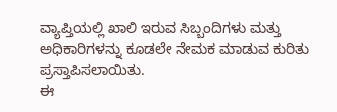ವ್ಯಾಪ್ತಿಯಲ್ಲಿ ಖಾಲಿ ಇರುವ ಸಿಬ್ಬಂದಿಗಳು ಮತ್ತು ಅಧಿಕಾರಿಗಳನ್ನು ಕೂಡಲೇ ನೇಮಕ ಮಾಡುವ ಕುರಿತು ಪ್ರಸ್ತಾಪಿಸಲಾಯಿತು.
ಈ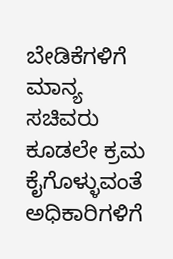ಬೇಡಿಕೆಗಳಿಗೆ ಮಾನ್ಯ ಸಚಿವರು ಕೂಡಲೇ ಕ್ರಮ ಕೈಗೊಳ್ಳುವಂತೆ ಅಧಿಕಾರಿಗಳಿಗೆ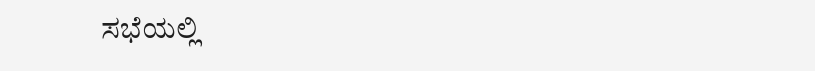ಸಭೆಯಲ್ಲಿ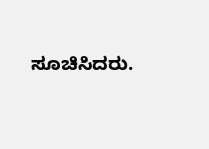ಸೂಚಿಸಿದರು.